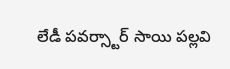లేడీ పవర్స్టార్ సాయి పల్లవి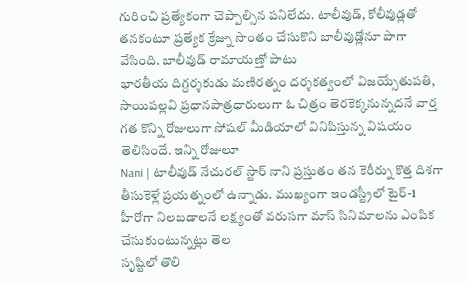గురించి ప్రత్యేకంగా చెప్పాల్సిన పనిలేదు. టాలీవుడ్, కోలీవుడ్లతో తనకంటూ ప్రత్యేక క్రేజ్ను సొంతం చేసుకొని బాలీవుడ్లోనూ పాగా వేసింది. బాలీవుడ్ రామాయణ్తో పాటు
భారతీయ దిగ్దర్శకుడు మణిరత్నం దర్శకత్వంలో విజయ్సేతుపతి, సాయిపల్లవి ప్రధానపాత్రధారులుగా ఓ చిత్రం తెరకెక్కనున్నదనే వార్త గత కొన్ని రోజులుగా సోషల్ మీడియాలో వినిపిస్తున్న విషయం తెలిసిందే. ఇన్ని రోజులూ
Nani | టాలీవుడ్ నేచురల్ స్టార్ నాని ప్రస్తుతం తన కెరీర్ను కొత్త దిశగా తీసుకెళ్లే ప్రయత్నంలో ఉన్నాడు. ముఖ్యంగా ఇండస్ట్రీలో టైర్-1 హీరోగా నిలబడాలనే లక్ష్యంతో వరుసగా మాస్ సినిమాలను ఎంపిక చేసుకుంటున్నట్లు తెల
సృష్టిలో తొలి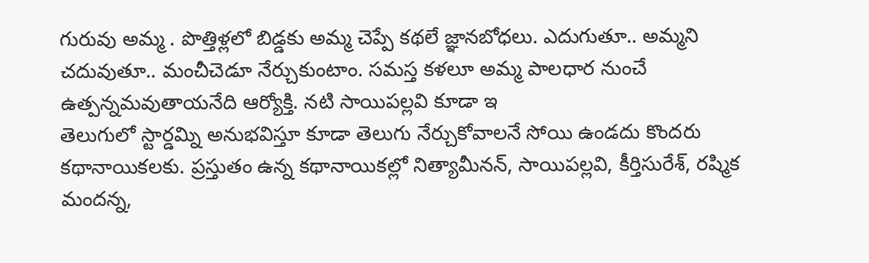గురువు అమ్మ . పొత్తిళ్లలో బిడ్డకు అమ్మ చెప్పే కథలే జ్ఞానబోధలు. ఎదుగుతూ.. అమ్మని చదువుతూ.. మంచీచెడూ నేర్చుకుంటాం. సమస్త కళలూ అమ్మ పాలధార నుంచే ఉత్పన్నమవుతాయనేది ఆర్యోక్తి. నటి సాయిపల్లవి కూడా ఇ
తెలుగులో స్టార్డమ్ని అనుభవిస్తూ కూడా తెలుగు నేర్చుకోవాలనే సోయి ఉండదు కొందరు కథానాయికలకు. ప్రస్తుతం ఉన్న కథానాయికల్లో నిత్యామీనన్, సాయిపల్లవి, కీర్తిసురేశ్, రష్మిక మందన్న,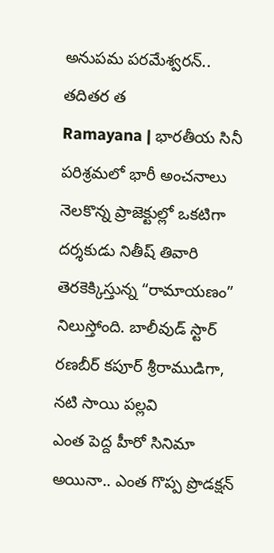అనుపమ పరమేశ్వరన్.. తదితర త
Ramayana | భారతీయ సినీ పరిశ్రమలో భారీ అంచనాలు నెలకొన్న ప్రాజెక్టుల్లో ఒకటిగా దర్శకుడు నితీష్ తివారి తెరకెక్కిస్తున్న “రామాయణం” నిలుస్తోంది. బాలీవుడ్ స్టార్ రణబీర్ కపూర్ శ్రీరాముడిగా, నటి సాయి పల్లవి
ఎంత పెద్ద హీరో సినిమా అయినా.. ఎంత గొప్ప ప్రొడక్షన్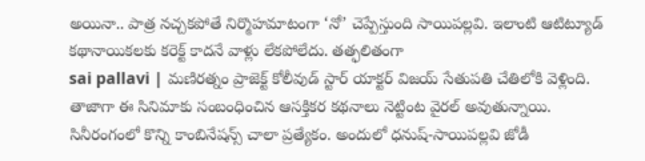అయినా.. పాత్ర నచ్చకపోతే నిర్మొహమాటంగా ‘నో’ చెప్పేస్తుంది సాయిపల్లవి. ఇలాంటి ఆటిట్యూడ్ కథానాయికలకు కరెక్ట్ కాదనే వాళ్లు లేకపోలేదు. తత్ఫలితంగా
sai pallavi | మణిరత్నం ప్రాజెక్ట్ కోలీవుడ్ స్టార్ యాక్టర్ విజయ్ సేతుపతి చేతిలోకి వెళ్లింది. తాజాగా ఈ సినిమాకు సంబంధించిన ఆసక్తికర కథనాలు నెట్టింట వైరల్ అవుతున్నాయి.
సినీరంగంలో కొన్ని కాంబినేషన్స్ చాలా ప్రత్యేకం. అందులో ధనుష్-సాయిపల్లవి జోడీ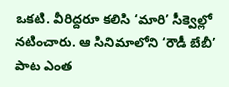ఒకటి. వీరిద్దరూ కలిసి ‘మారి’ సీక్వెల్లో నటించారు. ఆ సినిమాలోని ‘రౌడీ బేబీ’ పాట ఎంత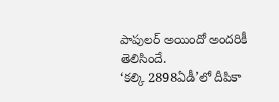పాపులర్ అయిందో అందరికీ తెలిసిందే.
‘కల్కి 2898ఏడీ’లో దీపికా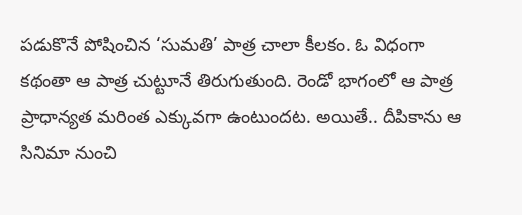పడుకొనే పోషించిన ‘సుమతి’ పాత్ర చాలా కీలకం. ఓ విధంగా కథంతా ఆ పాత్ర చుట్టూనే తిరుగుతుంది. రెండో భాగంలో ఆ పాత్ర ప్రాధాన్యత మరింత ఎక్కువగా ఉంటుందట. అయితే.. దీపికాను ఆ సినిమా నుంచి